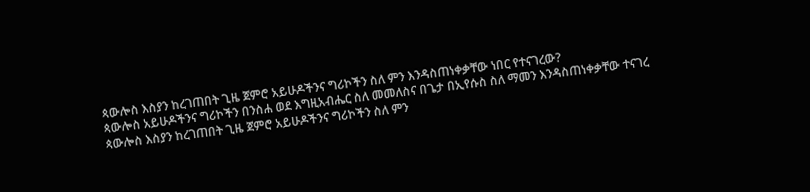ጳውሎስ እስያን ከረገጠበት ጊዜ ጀምሮ አይሁዶችንና ግሪኮችን ስለ ምን እንዳስጠነቀቃቸው ነበር የተናገረው?
ጳውሎስ አይሁዶችንና ግሪኮችን በንስሐ ወደ እግዚአብሔር ስለ መመለስና በጌታ በኢየሱስ ስለ ማመን እንዳስጠነቀቃቸው ተናገረ
ጳውሎስ እስያን ከረገጠበት ጊዜ ጀምሮ አይሁዶችንና ግሪኮችን ስለ ምን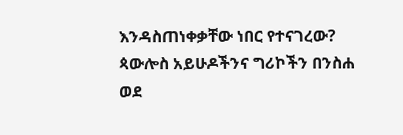እንዳስጠነቀቃቸው ነበር የተናገረው?
ጳውሎስ አይሁዶችንና ግሪኮችን በንስሐ ወደ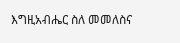እግዚአብሔር ስለ መመለስና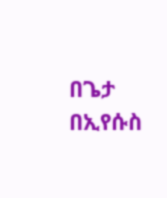በጌታ በኢየሱስ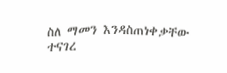ስለ ማመን እንዳስጠነቀቃቸው ተናገረ